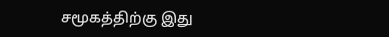சமூகத்திற்கு இது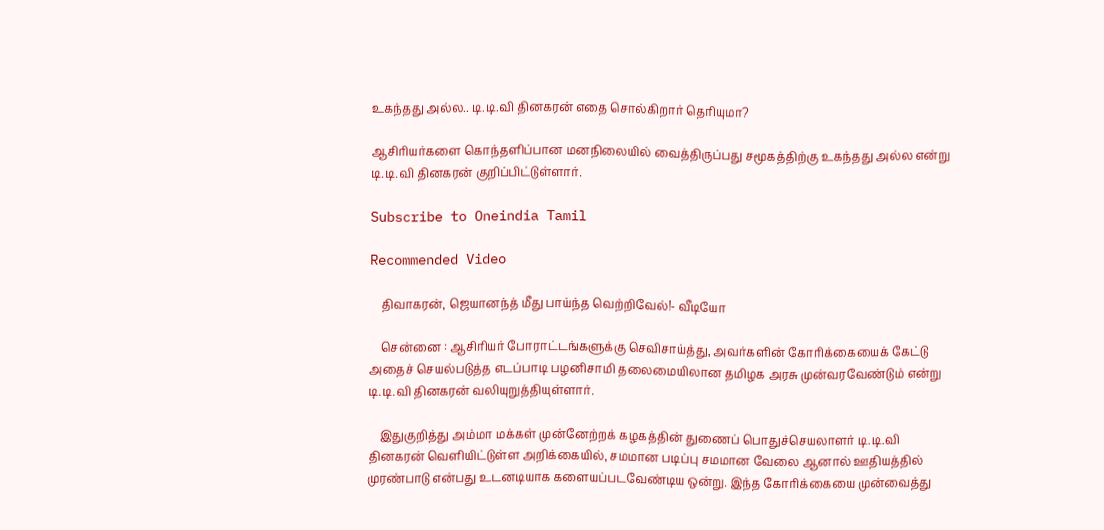உகந்தது அல்ல.. டி.டி.வி தினகரன் எதை சொல்கிறார் தெரியுமா?

ஆசிரியர்களை கொந்தளிப்பான மனநிலையில் வைத்திருப்பது சமூகத்திற்கு உகந்தது அல்ல என்று டி.டி.வி தினகரன் குறிப்பிட்டுள்ளார்.

Subscribe to Oneindia Tamil

Recommended Video

    திவாகரன், ஜெயானந்த் மீது பாய்ந்த வெற்றிவேல்!- வீடியோ

    சென்னை : ஆசிரியர் போராட்டங்களுக்கு செவிசாய்த்து, அவர்களின் கோரிக்கையைக் கேட்டு அதைச் செயல்படுத்த எடப்பாடி பழனிசாமி தலைமையிலான தமிழக அரசு முன்வரவேண்டும் என்று டி.டி.வி தினகரன் வலியுறுத்தியுள்ளார்.

    இதுகுறித்து அம்மா மக்கள் முன்னேற்றக் கழகத்தின் துணைப் பொதுச்செயலாளர் டி.டி.வி தினகரன் வெளியிட்டுள்ள அறிக்கையில், சமமான படிப்பு சமமான வேலை ஆனால் ஊதியத்தில் முரண்பாடு என்பது உடனடியாக களையப்படவேண்டிய ஒன்று. இந்த கோரிக்கையை முன்வைத்து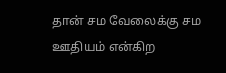தான் சம வேலைக்கு சம ஊதியம் என்கிற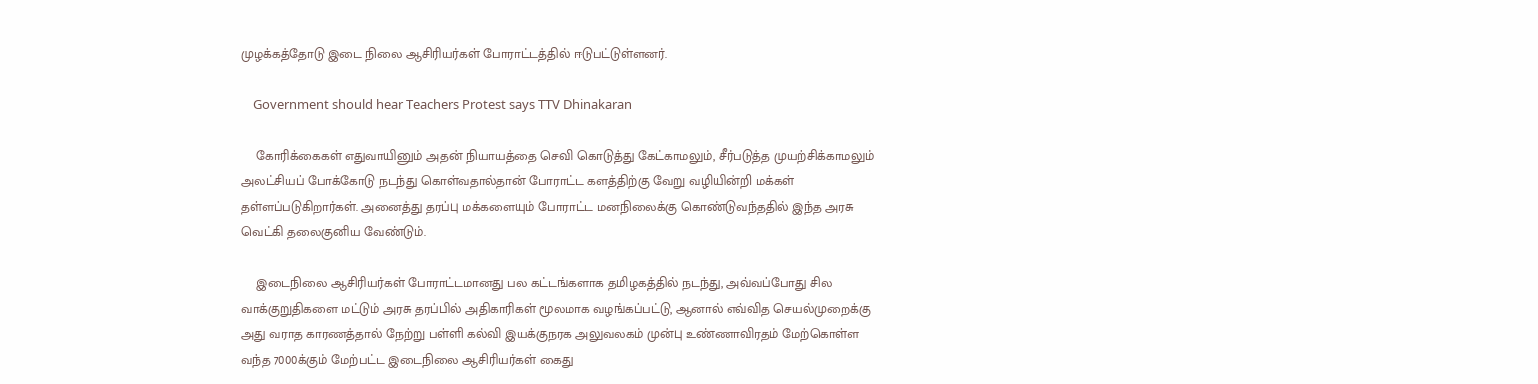முழக்கத்தோடு இடை நிலை ஆசிரியர்கள் போராட்டத்தில் ஈடுபட்டுள்ளனர்.

    Government should hear Teachers Protest says TTV Dhinakaran

    கோரிக்கைகள் எதுவாயினும் அதன் நியாயத்தை செவி கொடுத்து கேட்காமலும், சீர்படுத்த முயற்சிக்காமலும் அலட்சியப் போக்கோடு நடந்து கொள்வதால்தான் போராட்ட களத்திற்கு வேறு வழியின்றி மக்கள் தள்ளப்படுகிறார்கள். அனைத்து தரப்பு மக்களையும் போராட்ட மனநிலைக்கு கொண்டுவந்ததில் இந்த அரசு வெட்கி தலைகுனிய வேண்டும்.

    இடைநிலை ஆசிரியர்கள் போராட்டமானது பல கட்டங்களாக தமிழகத்தில் நடந்து, அவ்வப்போது சில வாக்குறுதிகளை மட்டும் அரசு தரப்பில் அதிகாரிகள் மூலமாக வழங்கப்பட்டு, ஆனால் எவ்வித செயல்முறைக்கு அது வராத காரணத்தால் நேற்று பள்ளி கல்வி இயக்குநரக அலுவலகம் முன்பு உண்ணாவிரதம் மேற்கொள்ள வந்த 7000க்கும் மேற்பட்ட இடைநிலை ஆசிரியர்கள் கைது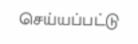செய்யப்பட்டு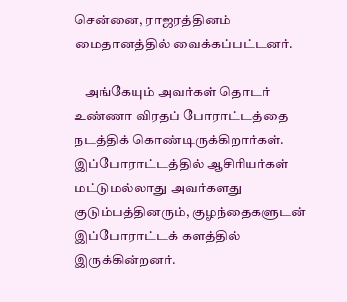சென்னை, ராஜரத்தினம் மைதானத்தில் வைக்கப்பட்டனர்.

    அங்கேயும் அவர்கள் தொடர் உண்ணா விரதப் போராட்டத்தை நடத்திக் கொண்டிருக்கிறார்கள். இப்போராட்டத்தில் ஆசிரியர்கள் மட்டுமல்லாது அவர்களது குடும்பத்தினரும், குழந்தைகளுடன் இப்போராட்டக் களத்தில் இருக்கின்றனர்.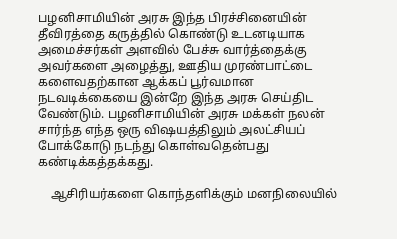பழனிசாமியின் அரசு இந்த பிரச்சினையின் தீவிரத்தை கருத்தில் கொண்டு உடனடியாக அமைச்சர்கள் அளவில் பேச்சு வார்த்தைக்கு அவர்களை அழைத்து, ஊதிய முரண்பாட்டை களைவதற்கான ஆக்கப் பூர்வமான நடவடிக்கையை இன்றே இந்த அரசு செய்திட வேண்டும். பழனிசாமியின் அரசு மக்கள் நலன் சார்ந்த எந்த ஒரு வி‌ஷயத்திலும் அலட்சியப் போக்கோடு நடந்து கொள்வதென்பது கண்டிக்கத்தக்கது.

    ஆசிரியர்களை கொந்தளிக்கும் மனநிலையில்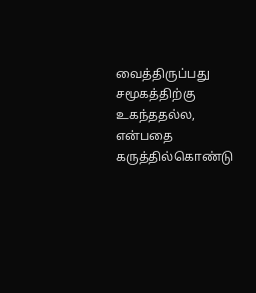வைத்திருப்பது சமூகத்திற்கு உகந்ததல்ல, என்பதை கருத்தில்கொண்டு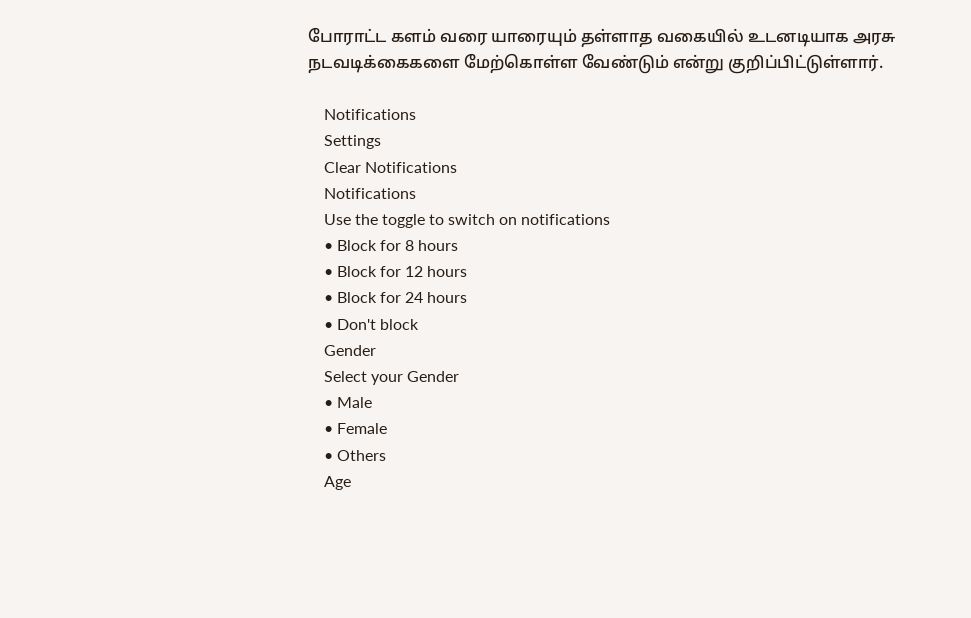போராட்ட களம் வரை யாரையும் தள்ளாத வகையில் உடனடியாக அரசு நடவடிக்கைகளை மேற்கொள்ள வேண்டும் என்று குறிப்பிட்டுள்ளார்.

    Notifications
    Settings
    Clear Notifications
    Notifications
    Use the toggle to switch on notifications
    • Block for 8 hours
    • Block for 12 hours
    • Block for 24 hours
    • Don't block
    Gender
    Select your Gender
    • Male
    • Female
    • Others
    Age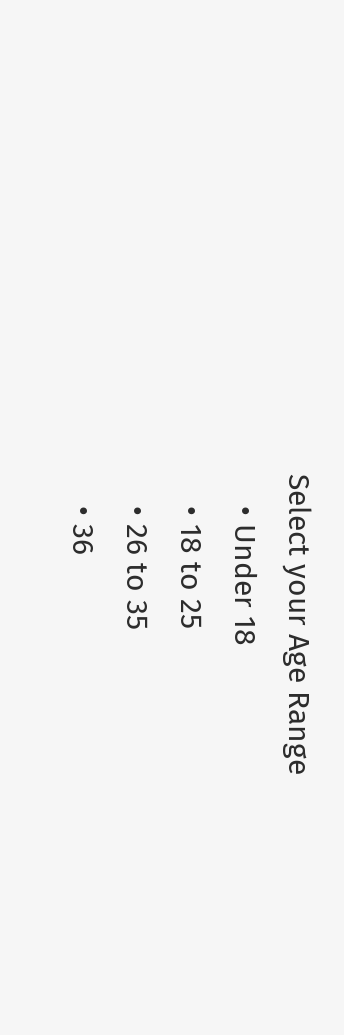Select your Age Range
    • Under 18
    • 18 to 25
    • 26 to 35
    • 36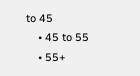to 45
    • 45 to 55
    • 55+